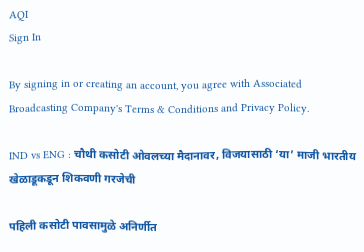AQI
Sign In

By signing in or creating an account, you agree with Associated Broadcasting Company's Terms & Conditions and Privacy Policy.

IND vs ENG : चौथी कसोटी ओवलच्या मैदानावर, विजयासाठी ‘या’ माजी भारतीय खेळाडूकडून शिकवणी गरजेची

पहिली कसोटी पावसामुळे अनिर्णीत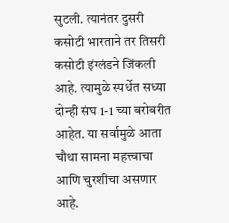सुटली. त्यानंतर दुसरी कसोटी भारताने तर तिसरी कसोटी इंग्लंडने जिंकली आहे. त्यामुळे स्पर्धेत सध्या दोन्ही संघ 1-1 च्या बरोबरीत आहेत. या सर्वामुळे आता चौथा सामना महत्त्वाचा आणि चुरशीचा असणार आहे.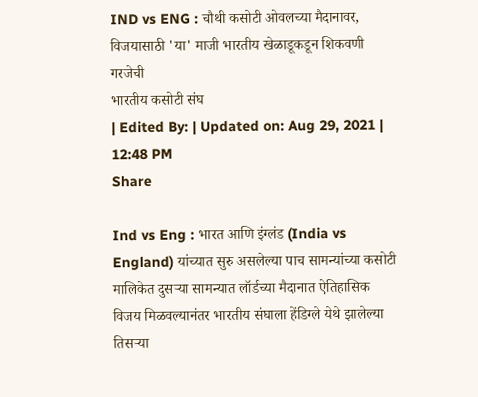IND vs ENG : चौथी कसोटी ओवलच्या मैदानावर, विजयासाठी 'या' माजी भारतीय खेळाडूकडून शिकवणी गरजेची
भारतीय कसोटी संघ
| Edited By: | Updated on: Aug 29, 2021 | 12:48 PM
Share

Ind vs Eng : भारत आणि इंग्लंड (India vs England) यांच्यात सुरु असलेल्या पाच सामन्यांच्या कसोटी मालिकेत दुसऱ्या सामन्यात लॉर्डच्या मैदानात ऐतिहासिक विजय मिळवल्यानंतर भारतीय संघाला हेंडिग्ले येथे झालेल्या तिसऱ्या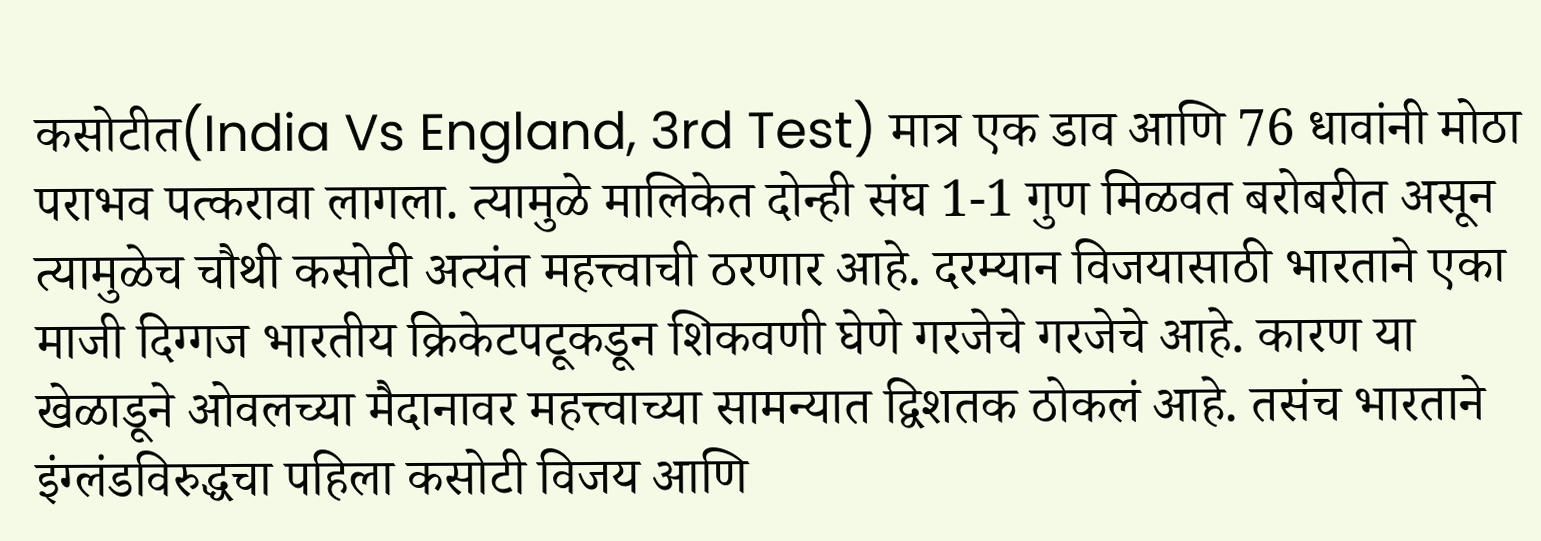कसोटीत(India Vs England, 3rd Test) मात्र एक डाव आणि 76 धावांनी मोठा पराभव पत्करावा लागला. त्यामुळे मालिकेत दोन्ही संघ 1-1 गुण मिळवत बरोबरीत असून त्यामुळेच चौथी कसोटी अत्यंत महत्त्वाची ठरणार आहे. दरम्यान विजयासाठी भारताने एका माजी दिग्गज भारतीय क्रिकेटपटूकडून शिकवणी घेणे गरजेचे गरजेचे आहे. कारण या खेळाडूने ओवलच्या मैदानावर महत्त्वाच्या सामन्यात द्विशतक ठोकलं आहे. तसंच भारताने इंग्लंडविरुद्धचा पहिला कसोटी विजय आणि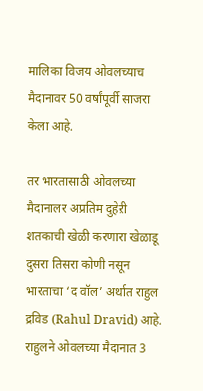मालिका विजय ओवलच्याच मैदानावर 50 वर्षांपूर्वी साजरा केला आहे.

तर भारतासाठी ओवलच्या मैदानालर अप्रतिम दुहेऱी शतकाची खेळी करणारा खेळाडू दुसरा तिसरा कोणी नसून भारताचा ‘द वॉल’ अर्थात राहुल द्रविड (Rahul Dravid) आहे. राहुलने ओवलच्या मैदानात 3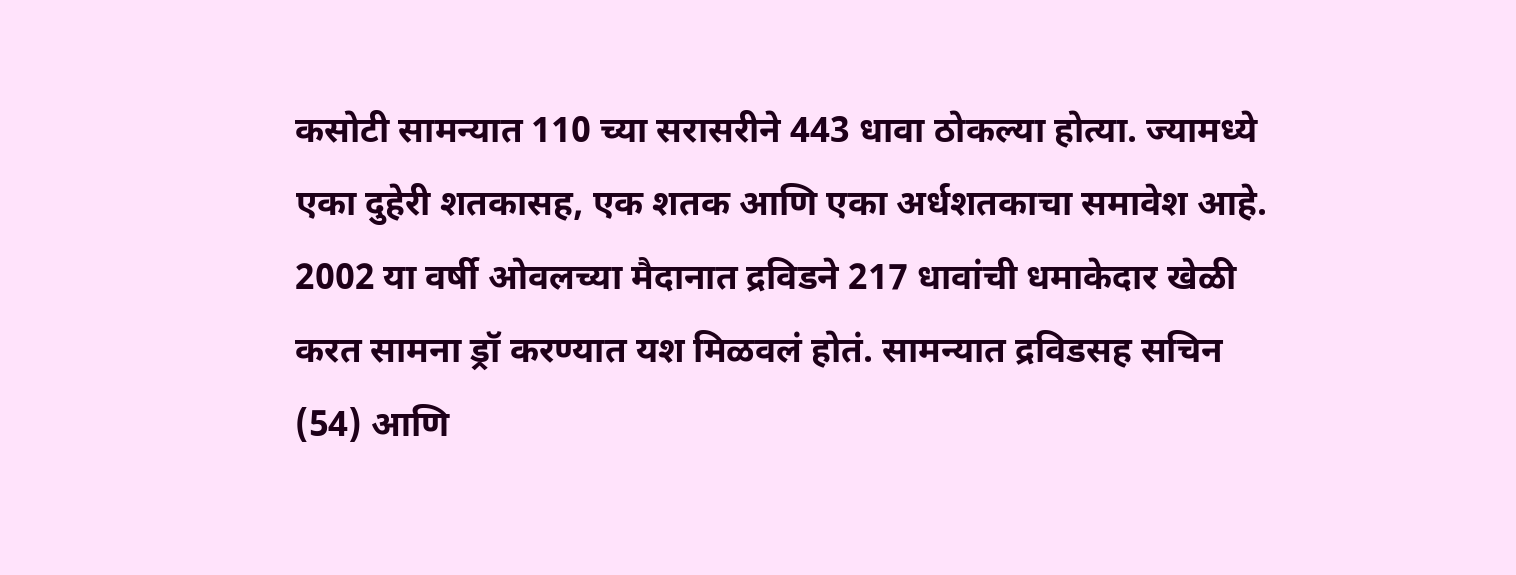कसोटी सामन्यात 110 च्या सरासरीने 443 धावा ठोकल्या होत्या. ज्यामध्ये एका दुहेरी शतकासह, एक शतक आणि एका अर्धशतकाचा समावेश आहे. 2002 या वर्षी ओवलच्या मैदानात द्रविडने 217 धावांची धमाकेदार खेळी करत सामना ड्रॉ करण्यात यश मिळवलं होतं. सामन्यात द्रविडसह सचिन (54) आणि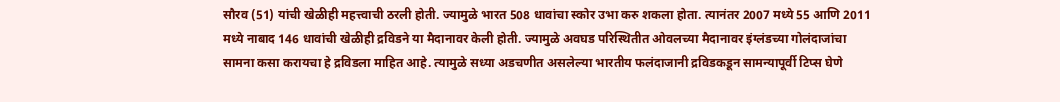सौरव (51) यांची खेळीही महत्त्वाची ठरली होती. ज्यामुळे भारत 508 धावांचा स्कोर उभा करु शकला होता. त्यानंतर 2007 मध्ये 55 आणि 2011 मध्ये नाबाद 146 धावांची खेळीही द्रविडने या मैदानावर केली होती. ज्यामुळे अवघड परिस्थितीत ओवलच्या मैदानावर इंग्लंडच्या गोलंदाजांचा सामना कसा करायचा हे द्रविडला माहित आहे. त्यामुळे सध्या अडचणीत असलेल्या भारतीय फलंदाजानी द्रविडकडून सामन्यापूर्वी टिप्स घेणे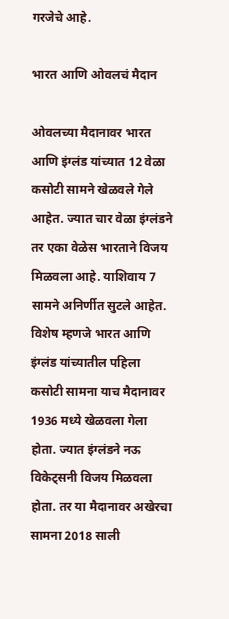गरजेचे आहे.

भारत आणि ओवलचं मैदान

ओवलच्या मैदानावर भारत आणि इंग्लंड यांच्यात 12 वेळा कसोटी सामने खेळवले गेले आहेत. ज्यात चार वेळा इंग्लंडने तर एका वेळेस भारताने विजय मिळवला आहे. याशिवाय 7 सामने अनिर्णीत सुटले आहेत. विशेष म्हणजे भारत आणि इंग्लंड यांच्यातील पहिला कसोटी सामना याच मैदानावर 1936 मध्ये खेळवला गेला होता. ज्यात इंग्लंडने नऊ विकेट्सनी विजय मिळवला होता. तर या मैदानावर अखेरचा सामना 2018 साली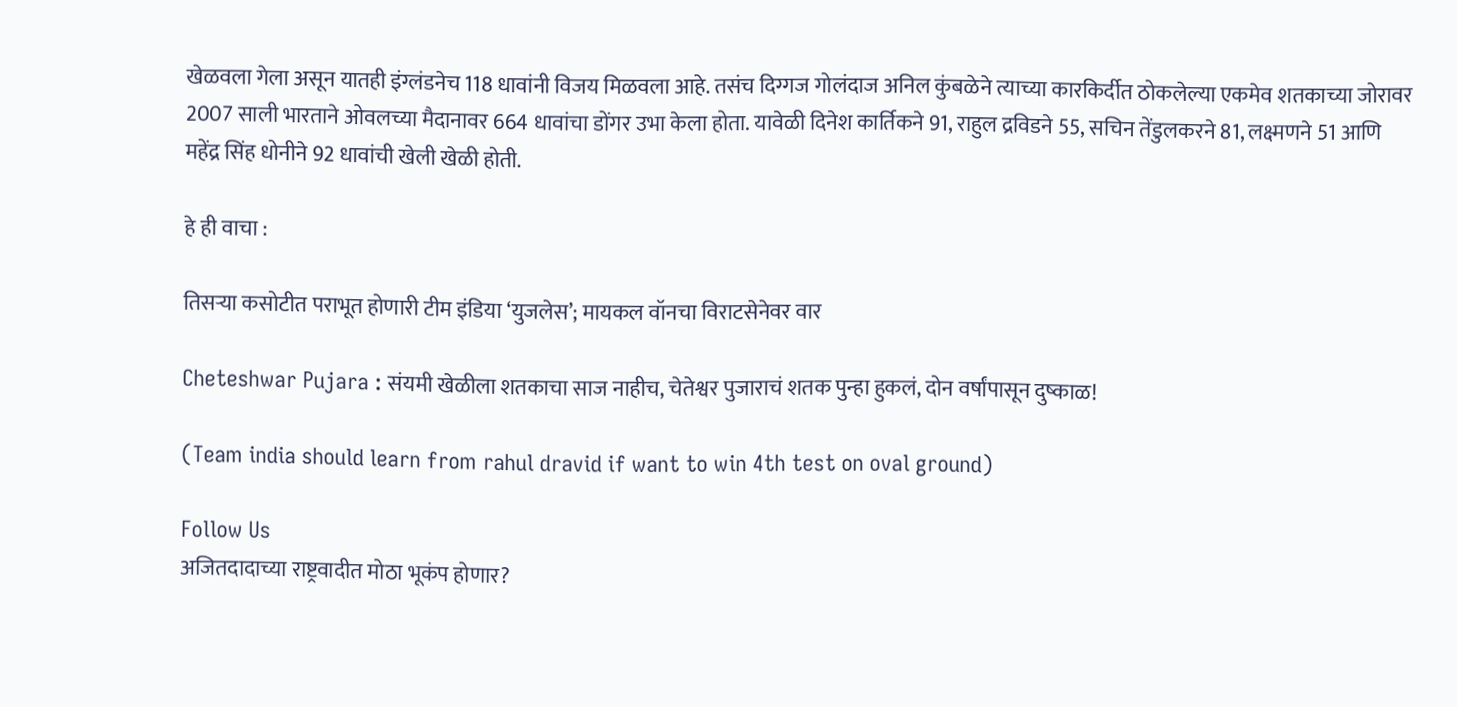खेळवला गेला असून यातही इंग्लंडनेच 118 धावांनी विजय मिळवला आहे. तसंच दिग्गज गोलंदाज अनिल कुंबळेने त्याच्या कारकिर्दीत ठोकलेल्या एकमेव शतकाच्या जोरावर 2007 साली भारताने ओवलच्या मैदानावर 664 धावांचा डोंगर उभा केला होता. यावेळी दिनेश कार्तिकने 91, राहुल द्रविडने 55, सचिन तेंडुलकरने 81, लक्ष्मणने 51 आणि महेंद्र सिंह धोनीने 92 धावांची खेली खेळी होती.

हे ही वाचा :

तिसऱ्या कसोटीत पराभूत होणारी टीम इंडिया ‘युजलेस’; मायकल वॉनचा विराटसेनेवर वार

Cheteshwar Pujara : संयमी खेळीला शतकाचा साज नाहीच, चेतेश्वर पुजाराचं शतक पुन्हा हुकलं, दोन वर्षांपासून दुष्काळ!

(Team india should learn from rahul dravid if want to win 4th test on oval ground)

Follow Us
अजितदादाच्या राष्ट्रवादीत मोठा भूकंप होणार?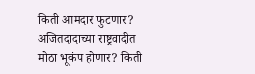किती आमदार फुटणार?
अजितदादाच्या राष्ट्रवादीत मोठा भूकंप होणार? किती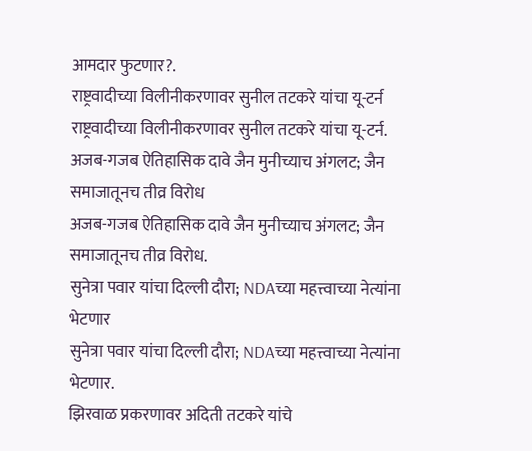आमदार फुटणार?.
राष्ट्रवादीच्या विलीनीकरणावर सुनील तटकरे यांचा यू-टर्न
राष्ट्रवादीच्या विलीनीकरणावर सुनील तटकरे यांचा यू-टर्न.
अजब-गजब ऐतिहासिक दावे जैन मुनीच्याच अंगलट; जैन समाजातूनच तीव्र विरोध
अजब-गजब ऐतिहासिक दावे जैन मुनीच्याच अंगलट; जैन समाजातूनच तीव्र विरोध.
सुनेत्रा पवार यांचा दिल्ली दौरा; NDAच्या महत्त्वाच्या नेत्यांना भेटणार
सुनेत्रा पवार यांचा दिल्ली दौरा; NDAच्या महत्त्वाच्या नेत्यांना भेटणार.
झिरवाळ प्रकरणावर अदिती तटकरे यांचे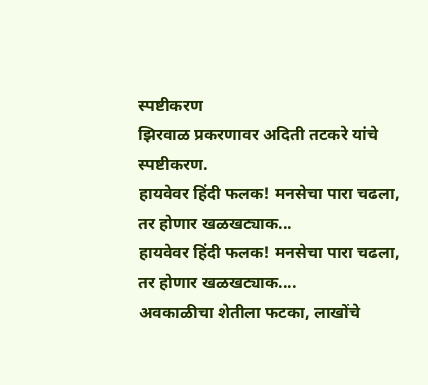स्पष्टीकरण
झिरवाळ प्रकरणावर अदिती तटकरे यांचे स्पष्टीकरण.
हायवेवर हिंदी फलक! मनसेचा पारा चढला, तर होणार खळखट्याक...
हायवेवर हिंदी फलक! मनसेचा पारा चढला, तर होणार खळखट्याक....
अवकाळीचा शेतीला फटका, लाखोंचे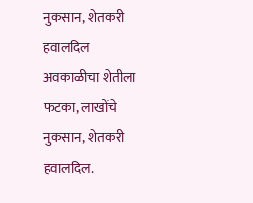नुकसान, शेतकरी हवालदिल
अवकाळीचा शेतीला फटका, लाखोंचे नुकसान, शेतकरी हवालदिल.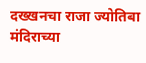दख्खनचा राजा ज्योतिबा मंदिराच्या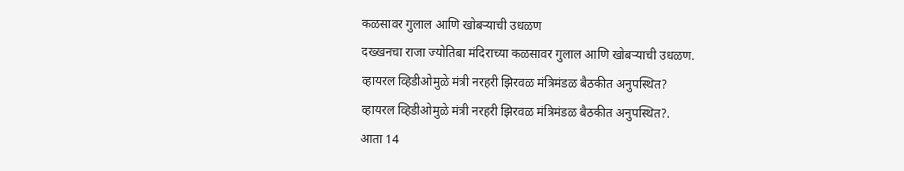कळसावर गुलाल आणि खोबऱ्याची उधळण
दख्खनचा राजा ज्योतिबा मंदिराच्या कळसावर गुलाल आणि खोबऱ्याची उधळण.
व्हायरल व्हिडीओमुळे मंत्री नरहरी झिरवळ मंत्रिमंडळ बैठकीत अनुपस्थित?
व्हायरल व्हिडीओमुळे मंत्री नरहरी झिरवळ मंत्रिमंडळ बैठकीत अनुपस्थित?.
आता 14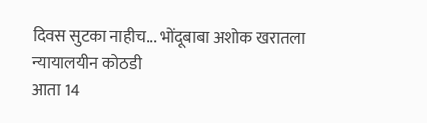दिवस सुटका नाहीच... भोंदूबाबा अशोक खरातला न्यायालयीन कोठडी
आता 14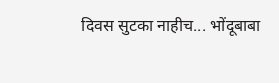दिवस सुटका नाहीच... भोंदूबाबा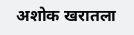अशोक खरातला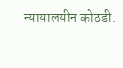न्यायालयीन कोठडी.